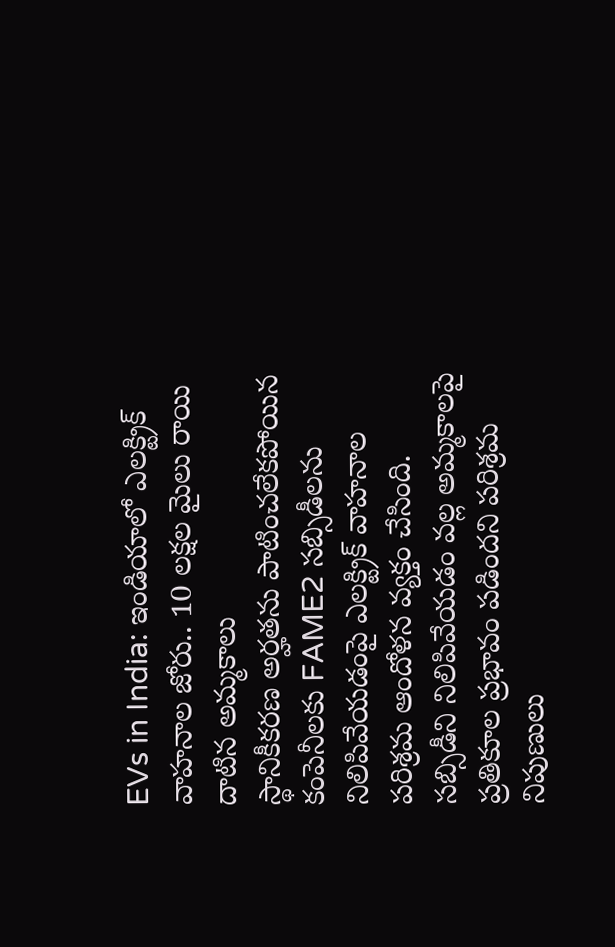EVs in India: ఇండియాలో ఎలక్ట్రిక్ వాహనాల జోరు.. 10 లక్షల మైలు రాయి దాటిన అమ్మకాలు
స్థానికీకరణ అర్హతను పాటించలేకపోయిన కంపెనీలకు FAME2 సబ్సిడీలను నిలిపివేయడంపై ఎలక్ట్రిక్ వాహనాల పరిశ్రమ ఆందోళన వ్యక్తం చేసింది. సబ్సిడీని నిలిపివేయడం వల్ల అమ్మకాలపై ప్రతికూల ప్రభావం పడిందని పరిశ్రమ నిపుణులు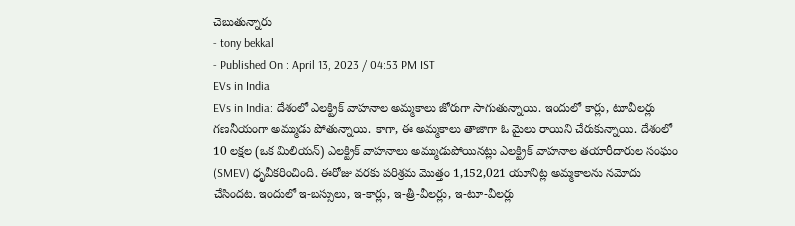చెబుతున్నారు
- tony bekkal
- Published On : April 13, 2023 / 04:53 PM IST
EVs in India
EVs in India: దేశంలో ఎలక్ట్రిక్ వాహనాల అమ్మకాలు జోరుగా సాగుతున్నాయి. ఇందులో కార్లు, టూవీలర్లు గణనీయంగా అమ్ముడు పోతున్నాయి. కాగా, ఈ అమ్మకాలు తాజాగా ఓ మైలు రాయిని చేరుకున్నాయి. దేశంలో 10 లక్షల (ఒక మిలియన్) ఎలక్ట్రిక్ వాహనాలు అమ్ముడుపోయినట్లు ఎలక్ట్రిక్ వాహనాల తయారీదారుల సంఘం (SMEV) ధృవీకరించింది. ఈరోజు వరకు పరిశ్రమ మొత్తం 1,152,021 యూనిట్ల అమ్మకాలను నమోదు చేసిందట. ఇందులో ఇ-బస్సులు, ఇ-కార్లు, ఇ-త్రీ-వీలర్లు, ఇ-టూ-వీలర్లు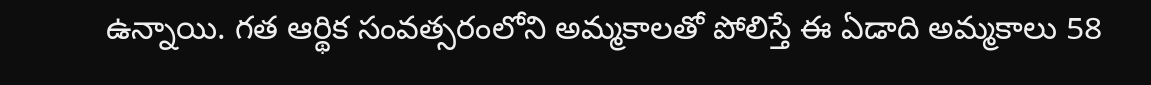ఉన్నాయి. గత ఆర్థిక సంవత్సరంలోని అమ్మకాలతో పోలిస్తే ఈ ఏడాది అమ్మకాలు 58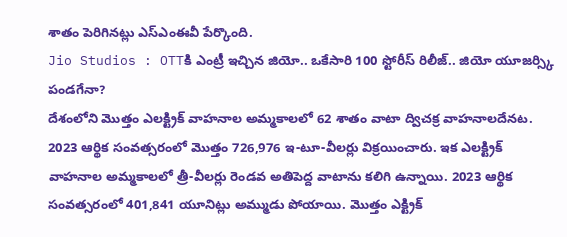శాతం పెరిగినట్లు ఎస్ఎంఈవీ పేర్కొంది.
Jio Studios : OTTకి ఎంట్రీ ఇచ్చిన జియో.. ఒకేసారి 100 స్టోరీస్ రిలీజ్.. జియో యూజర్స్కి పండగేనా?
దేశంలోని మొత్తం ఎలక్ట్రిక్ వాహనాల అమ్మకాలలో 62 శాతం వాటా ద్విచక్ర వాహనాలదేనట. 2023 ఆర్థిక సంవత్సరంలో మొత్తం 726,976 ఇ-టూ-వీలర్లు విక్రయించారు. ఇక ఎలక్ట్రిక్ వాహనాల అమ్మకాలలో త్రీ-వీలర్లు రెండవ అతిపెద్ద వాటాను కలిగి ఉన్నాయి. 2023 ఆర్థిక సంవత్సరంలో 401,841 యూనిట్లు అమ్ముడు పోయాయి. మొత్తం ఎక్ట్రిక్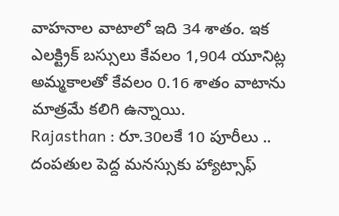వాహనాల వాటాలో ఇది 34 శాతం. ఇక ఎలక్ట్రిక్ బస్సులు కేవలం 1,904 యూనిట్ల అమ్మకాలతో కేవలం 0.16 శాతం వాటాను మాత్రమే కలిగి ఉన్నాయి.
Rajasthan : రూ.30లకే 10 పూరీలు .. దంపతుల పెద్ద మనస్సుకు హ్యాట్సాఫ్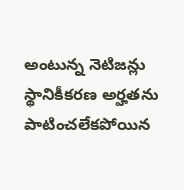అంటున్న నెటిజన్లు
స్థానికీకరణ అర్హతను పాటించలేకపోయిన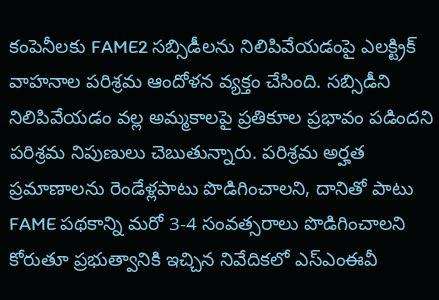కంపెనీలకు FAME2 సబ్సిడీలను నిలిపివేయడంపై ఎలక్ట్రిక్ వాహనాల పరిశ్రమ ఆందోళన వ్యక్తం చేసింది. సబ్సిడీని నిలిపివేయడం వల్ల అమ్మకాలపై ప్రతికూల ప్రభావం పడిందని పరిశ్రమ నిపుణులు చెబుతున్నారు. పరిశ్రమ అర్హత ప్రమాణాలను రెండేళ్లపాటు పొడిగించాలని, దానితో పాటు FAME పథకాన్ని మరో 3-4 సంవత్సరాలు పొడిగించాలని కోరుతూ ప్రభుత్వానికి ఇచ్చిన నివేదికలో ఎస్ఎంఈవీ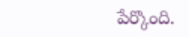పేర్కొంది.